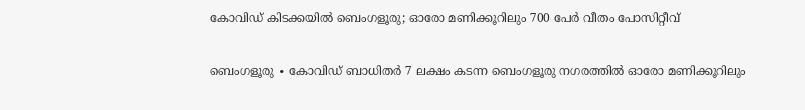കോവിഡ് കിടക്കയിൽ ബെംഗളൂരു; ഓരോ മണിക്കൂറിലും 700 പേർ വീതം പോസിറ്റീവ്

ബെംഗളൂരു ∙ കോവിഡ് ബാധിതർ 7 ലക്ഷം കടന്ന ബെംഗളൂരു നഗരത്തിൽ ഓരോ മണിക്കൂറിലും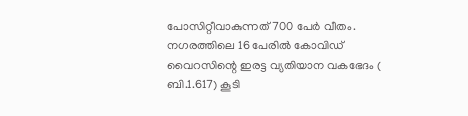പോസിറ്റീവാകുന്നത് 700 പേർ വീതം. നഗരത്തിലെ 16 പേരിൽ കോവിഡ് വൈറസിന്റെ ഇരട്ട വ്യതിയാന വകഭേദം ( ബി.1.617) കൂടി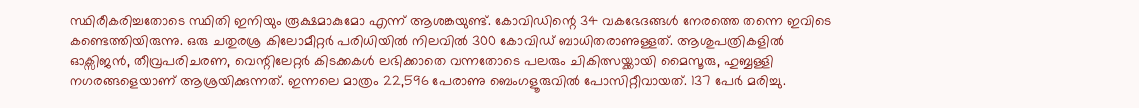സ്ഥിരീകരിച്ചതോടെ സ്ഥിതി ഇനിയും രൂക്ഷമാകുമോ എന്ന് ആശങ്കയുണ്ട്. കോവിഡിന്റെ 34 വകഭേദങ്ങൾ നേരത്തെ തന്നെ ഇവിടെ കണ്ടെത്തിയിരുന്നു. ഒരു ചതുരശ്ര കിലോമീറ്റർ പരിധിയിൽ നിലവിൽ 300 കോവിഡ് ബാധിതരാണുള്ളത്. ആശുപത്രികളിൽ ഓക്സിജൻ, തീവ്രപരിചരണ, വെന്റിലേറ്റർ കിടക്കകൾ ലഭിക്കാതെ വന്നതോടെ പലരും ചികിത്സയ്ക്കായി മൈസൂരു, ഹുബ്ബള്ളി നഗരങ്ങളെയാണ് ആശ്രയിക്കുന്നത്. ഇന്നലെ മാത്രം 22,596 പേരാണു ബെംഗളൂരുവിൽ പോസിറ്റീവായത്. 137 പേർ മരിച്ചു.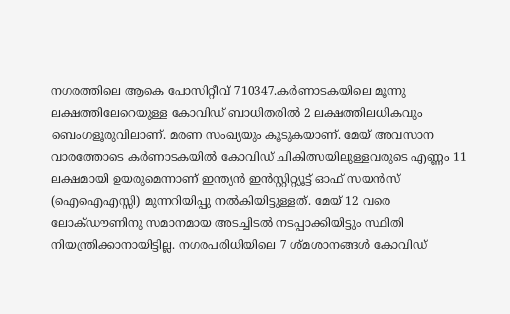നഗരത്തിലെ ആകെ പോസിറ്റീവ് 710347.കർണാടകയിലെ മൂന്നു ലക്ഷത്തിലേറെയുള്ള കോവിഡ് ബാധിതരിൽ 2 ലക്ഷത്തിലധികവും ബെംഗളൂരുവിലാണ്. മരണ സംഖ്യയും കൂടുകയാണ്. മേയ് അവസാന വാരത്തോടെ കർണാടകയിൽ കോവിഡ് ചികിത്സയിലുള്ളവരുടെ എണ്ണം 11 ലക്ഷമായി ഉയരുമെന്നാണ് ഇന്ത്യൻ ഇൻസ്റ്റിറ്റ്യൂട്ട് ഓഫ് സയൻസ് (ഐഐഎസ്സി) മുന്നറിയിപ്പു നൽകിയിട്ടുള്ളത്. മേയ് 12 വരെ ലോക്ഡൗണിനു സമാനമായ അടച്ചിടൽ നടപ്പാക്കിയിട്ടും സ്ഥിതി നിയന്ത്രിക്കാനായിട്ടില്ല. നഗരപരിധിയിലെ 7 ശ്മശാനങ്ങൾ കോവിഡ്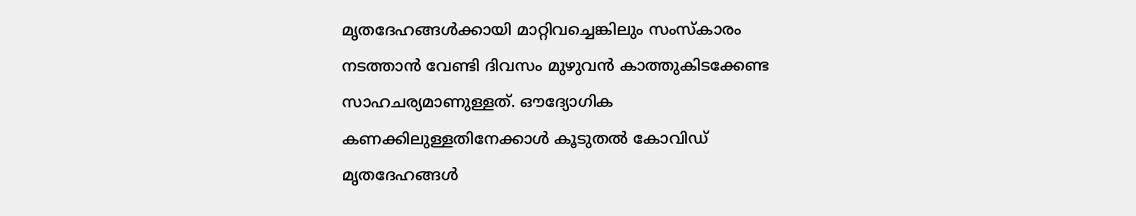മൃതദേഹങ്ങൾക്കായി മാറ്റിവച്ചെങ്കിലും സംസ്കാരം നടത്താൻ വേണ്ടി ദിവസം മുഴുവൻ കാത്തുകിടക്കേണ്ട സാഹചര്യമാണുള്ളത്. ഔദ്യോഗിക കണക്കിലുള്ളതിനേക്കാൾ കൂടുതൽ കോവിഡ് മൃതദേഹങ്ങൾ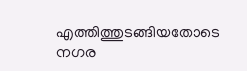എത്തിത്തുടങ്ങിയതോടെ നഗര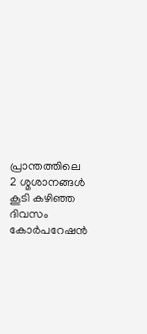പ്രാന്തത്തിലെ 2 ശ്മശാനങ്ങൾ കൂടി കഴിഞ്ഞ ദിവസം കോർപറേഷൻ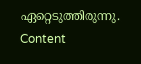ഏറ്റെടുത്തിരുന്നു. Content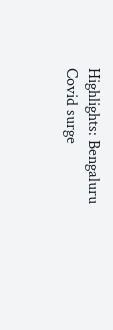Highlights: Bengaluru Covid surge